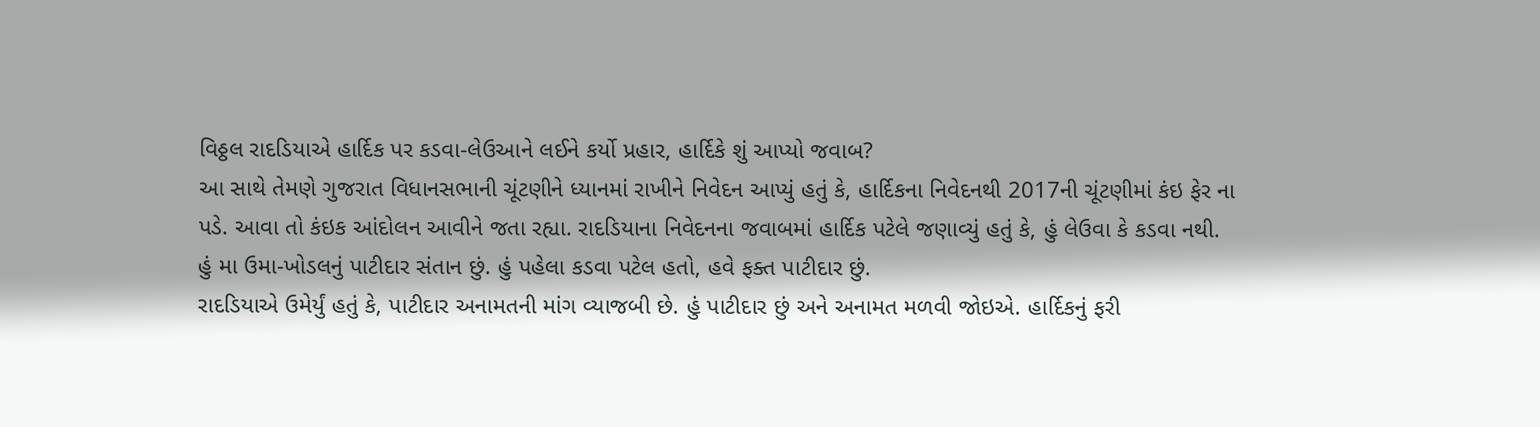વિઠ્ઠલ રાદડિયાએ હાર્દિક પર કડવા-લેઉઆને લઈને કર્યો પ્રહાર, હાર્દિકે શું આપ્યો જવાબ?
આ સાથે તેમણે ગુજરાત વિધાનસભાની ચૂંટણીને ધ્યાનમાં રાખીને નિવેદન આપ્યું હતું કે, હાર્દિકના નિવેદનથી 2017ની ચૂંટણીમાં કંઇ ફેર ના પડે. આવા તો કંઇક આંદોલન આવીને જતા રહ્યા. રાદડિયાના નિવેદનના જવાબમાં હાર્દિક પટેલે જણાવ્યું હતું કે, હું લેઉવા કે કડવા નથી. હું મા ઉમા-ખોડલનું પાટીદાર સંતાન છું. હું પહેલા કડવા પટેલ હતો, હવે ફક્ત પાટીદાર છું.
રાદડિયાએ ઉમેર્યું હતું કે, પાટીદાર અનામતની માંગ વ્યાજબી છે. હું પાટીદાર છું અને અનામત મળવી જોઇએ. હાર્દિકનું ફરી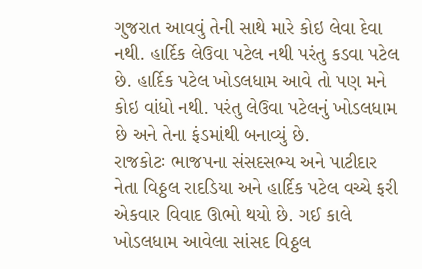ગુજરાત આવવું તેની સાથે મારે કોઇ લેવા દેવા નથી. હાર્દિક લેઉવા પટેલ નથી પરંતુ કડવા પટેલ છે. હાર્દિક પટેલ ખોડલધામ આવે તો પણ મને કોઇ વાંધો નથી. પરંતુ લેઉવા પટેલનું ખોડલધામ છે અને તેના ફંડમાંથી બનાવ્યું છે.
રાજકોટઃ ભાજપના સંસદસભ્ય અને પાટીદાર નેતા વિઠ્ઠલ રાદડિયા અને હાર્દિક પટેલ વચ્ચે ફરી એકવાર વિવાદ ઊભો થયો છે. ગઈ કાલે ખોડલધામ આવેલા સાંસદ વિઠ્ઠલ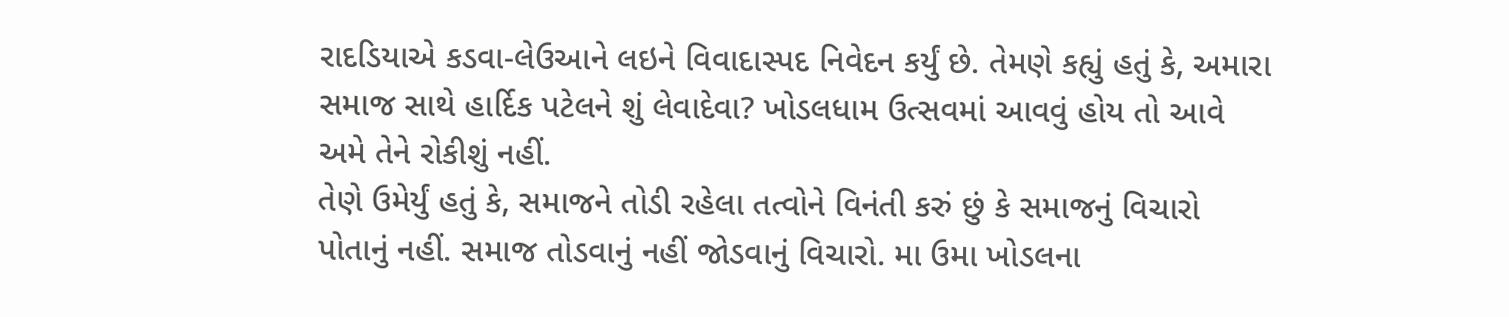રાદડિયાએ કડવા-લેઉઆને લઇને વિવાદાસ્પદ નિવેદન કર્યું છે. તેમણે કહ્યું હતું કે, અમારા સમાજ સાથે હાર્દિક પટેલને શું લેવાદેવા? ખોડલધામ ઉત્સવમાં આવવું હોય તો આવે અમે તેને રોકીશું નહીં.
તેણે ઉમેર્યું હતું કે, સમાજને તોડી રહેલા તત્વોને વિનંતી કરું છું કે સમાજનું વિચારો પોતાનું નહીં. સમાજ તોડવાનું નહીં જોડવાનું વિચારો. મા ઉમા ખોડલના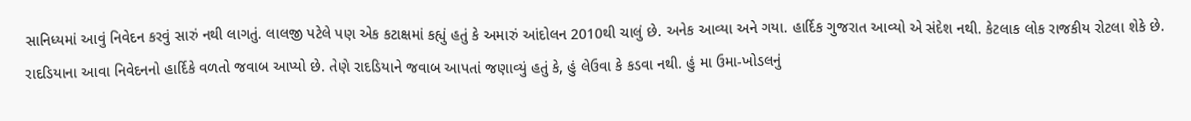સાનિધ્યમાં આવું નિવેદન કરવું સારું નથી લાગતું. લાલજી પટેલે પણ એક કટાક્ષમાં કહ્યું હતું કે અમારું આંદોલન 2010થી ચાલું છે. અનેક આવ્યા અને ગયા. હાર્દિક ગુજરાત આવ્યો એ સંદેશ નથી. કેટલાક લોક રાજકીય રોટલા શેકે છે.
રાદડિયાના આવા નિવેદનનો હાર્દિકે વળતો જવાબ આપ્યો છે. તેણે રાદડિયાને જવાબ આપતાં જણાવ્યું હતું કે, હું લેઉવા કે કડવા નથી. હું મા ઉમા-ખોડલનું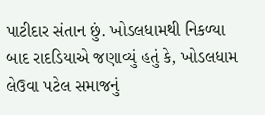પાટીદાર સંતાન છું. ખોડલધામથી નિકળ્યા બાદ રાદડિયાએ જણાવ્યું હતું કે, ખોડલધામ લેઉવા પટેલ સમાજનું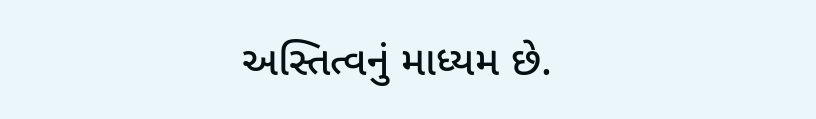અસ્તિત્વનું માધ્યમ છે.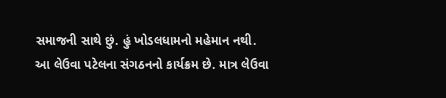સમાજની સાથે છું. હું ખોડલધામનો મહેમાન નથી. આ લેઉવા પટેલના સંગઠનનો કાર્યક્રમ છે. માત્ર લેઉવા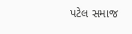પટેલ સમાજ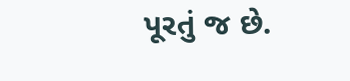પૂરતું જ છે.